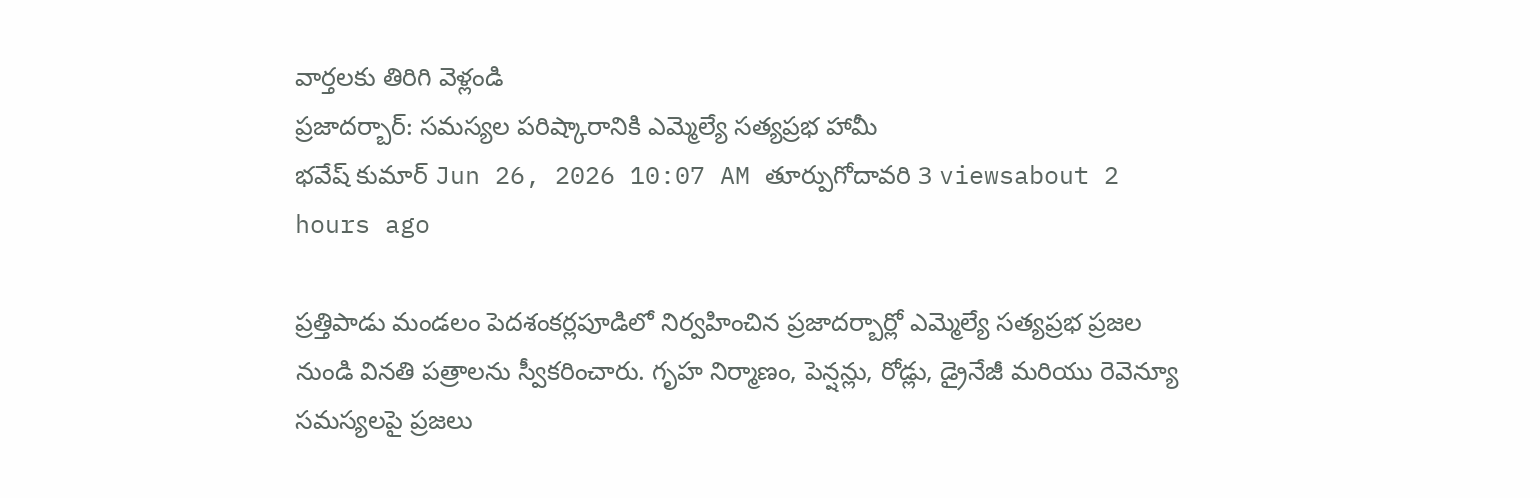వార్తలకు తిరిగి వెళ్లండి
ప్రజాదర్బార్: సమస్యల పరిష్కారానికి ఎమ్మెల్యే సత్యప్రభ హామీ
భవేష్ కుమార్ Jun 26, 2026 10:07 AM తూర్పుగోదావరి 3 viewsabout 2 hours ago

ప్రత్తిపాడు మండలం పెదశంకర్లపూడిలో నిర్వహించిన ప్రజాదర్బార్లో ఎమ్మెల్యే సత్యప్రభ ప్రజల నుండి వినతి పత్రాలను స్వీకరించారు. గృహ నిర్మాణం, పెన్షన్లు, రోడ్లు, డ్రైనేజీ మరియు రెవెన్యూ సమస్యలపై ప్రజలు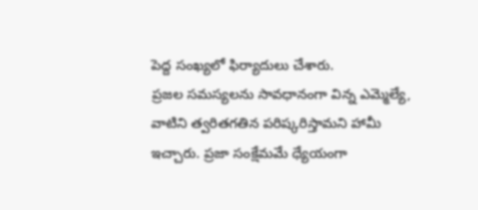పెద్ద సంఖ్యలో ఫిర్యాదులు చేశారు.
ప్రజల సమస్యలను సావధానంగా విన్న ఎమ్మెల్యే, వాటిని త్వరితగతిన పరిష్కరిస్తామని హామీ ఇచ్చారు. ప్రజా సంక్షేమమే ధ్యేయంగా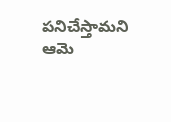పనిచేస్తామని ఆమె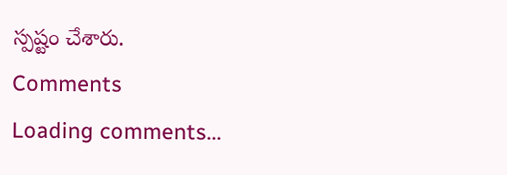స్పష్టం చేశారు.
Comments
Loading comments...